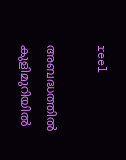reel

അബദ്ധത്തില്‍ കുളിമുറിയില്‍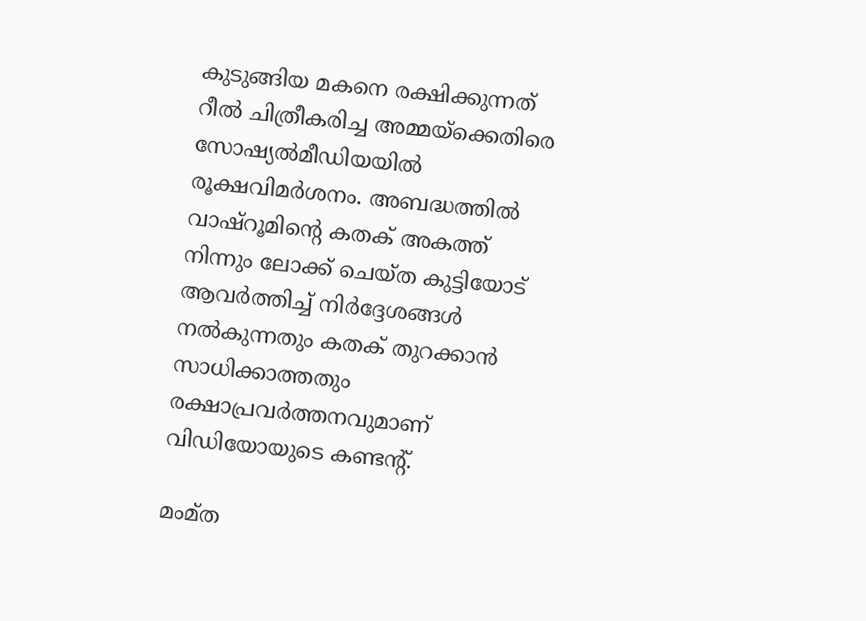കുടുങ്ങിയ മകനെ രക്ഷിക്കുന്നത് റീല്‍ ചിത്രീകരിച്ച അമ്മയ്ക്കെതിരെ സോഷ്യല്‍മീഡിയയില്‍ രൂക്ഷവിമര്‍ശനം. അബദ്ധത്തില്‍ വാഷ്റൂമിന്‍റെ കതക് അകത്ത് നിന്നും ലോക്ക് ചെയ്ത കുട്ടിയോട് ആവര്‍ത്തിച്ച് നിര്‍ദ്ദേശങ്ങള്‍ നല്‍കുന്നതും കതക് തുറക്കാന്‍ സാധിക്കാത്തതും രക്ഷാപ്രവര്‍ത്തനവുമാണ് വിഡിയോയുടെ കണ്ടന്‍റ്.

മംമ്ത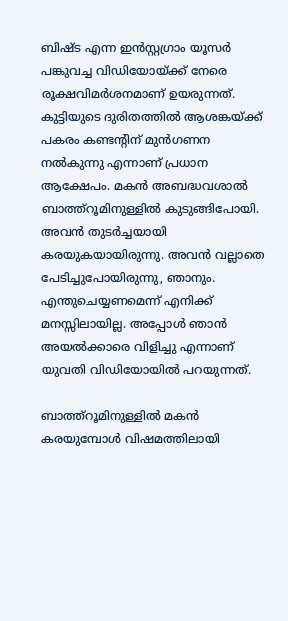ബിഷ്ട എന്ന ഇന്‍സ്റ്റഗ്രാം യൂസര്‍ പങ്കുവച്ച വിഡിയോയ്ക്ക് നേരെ രൂക്ഷവിമര്‍ശനമാണ് ഉയരുന്നത്. കുട്ടിയുടെ ദുരിതത്തില്‍ ആശങ്കയ്ക്ക് പകരം കണ്ടന്‍റിന് മുന്‍ഗണന നല്‍കുന്നു എന്നാണ് പ്രധാന ആക്ഷേപം. മകൻ അബദ്ധവശാൽ ബാത്ത്റൂമിനുള്ളിൽ കുടുങ്ങിപോയി. അവൻ തുടർച്ചയായി കരയുകയായിരുന്നു. അവൻ വല്ലാതെ പേടിച്ചുപോയിരുന്നു, ഞാനും. എന്തുചെയ്യണമെന്ന് എനിക്ക് മനസ്സിലായില്ല. അപ്പോൾ ഞാൻ അയൽക്കാരെ വിളിച്ചു എന്നാണ് യുവതി വിഡിയോയില്‍ പറയുന്നത്.

ബാത്ത്റൂമിനുള്ളിൽ മകൻ കരയുമ്പോൾ വിഷമത്തിലായി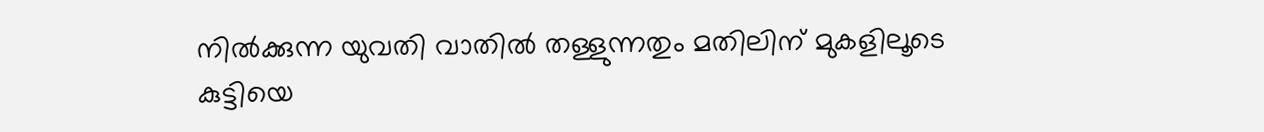നിൽക്കുന്ന യുവതി വാതില്‍ തള്ളുന്നതും മതിലിന് മുകളിലൂടെ കുട്ടിയെ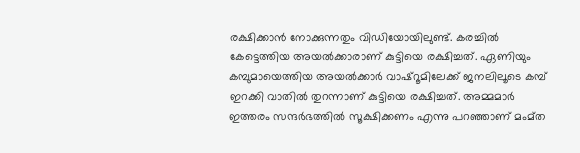രക്ഷിക്കാന്‍ നോക്കുന്നതും വിഡിയോയിലുണ്ട്. കരച്ചില്‍ കേട്ടെത്തിയ അയല്‍ക്കാരാണ് കുട്ടിയെ രക്ഷിച്ചത്. ഏണിയും കമ്പുമായെത്തിയ അയല്‍ക്കാര്‍ വാഷ്റൂമിലേക്ക് ജനലിലൂടെ കമ്പ് ഇറക്കി വാതില്‍ തുറന്നാണ് കുട്ടിയെ രക്ഷിച്ചത്. അമ്മമാര്‍ ഇത്തരം സന്ദര്‍ഭത്തില്‍ സൂക്ഷിക്കണം എന്നു പറഞ്ഞാണ് മംമ്ത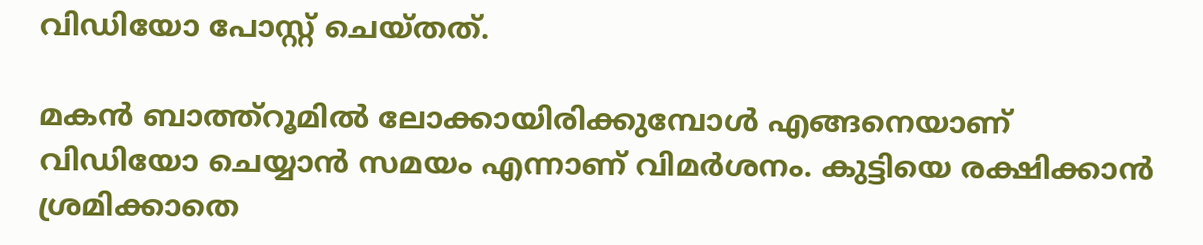വിഡിയോ പോസ്റ്റ് ചെയ്തത്.

മകന്‍ ബാത്ത്റൂമില്‍ ലോക്കായിരിക്കുമ്പോള്‍ എങ്ങനെയാണ് വിഡിയോ ചെയ്യാന്‍ സമയം എന്നാണ് വിമര്‍ശനം. കുട്ടിയെ രക്ഷിക്കാന്‍ ശ്രമിക്കാതെ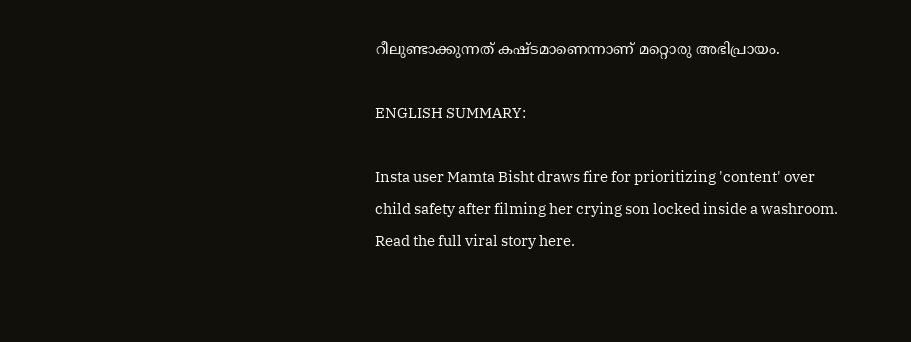റീലുണ്ടാക്കുന്നത് കഷ്ടമാണെന്നാണ് മറ്റൊരു അഭിപ്രായം.

ENGLISH SUMMARY:

Insta user Mamta Bisht draws fire for prioritizing 'content' over child safety after filming her crying son locked inside a washroom. Read the full viral story here.